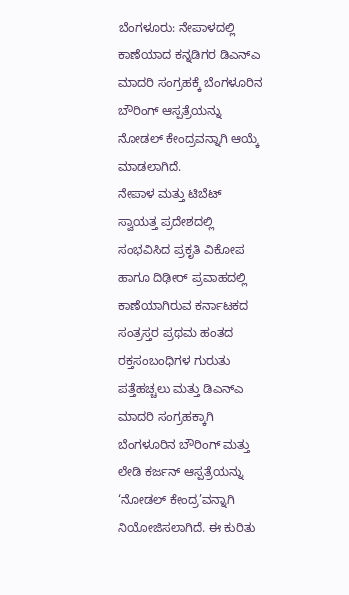ಬೆಂಗಳೂರು: ನೇಪಾಳದಲ್ಲಿ ಕಾಣೆಯಾದ ಕನ್ನಡಿಗರ ಡಿಎನ್ಎ ಮಾದರಿ ಸಂಗ್ರಹಕ್ಕೆ ಬೆಂಗಳೂರಿನ ಬೌರಿಂಗ್ ಆಸ್ಪತ್ರೆಯನ್ನು ನೋಡಲ್ ಕೇಂದ್ರವನ್ನಾಗಿ ಆಯ್ಕೆ ಮಾಡಲಾಗಿದೆ.
ನೇಪಾಳ ಮತ್ತು ಟಿಬೆಟ್ ಸ್ವಾಯತ್ತ ಪ್ರದೇಶದಲ್ಲಿ ಸಂಭವಿಸಿದ ಪ್ರಕೃತಿ ವಿಕೋಪ ಹಾಗೂ ದಿಢೀರ್ ಪ್ರವಾಹದಲ್ಲಿ ಕಾಣೆಯಾಗಿರುವ ಕರ್ನಾಟಕದ ಸಂತ್ರಸ್ತರ ಪ್ರಥಮ ಹಂತದ ರಕ್ತಸಂಬಂಧಿಗಳ ಗುರುತು ಪತ್ತೆಹಚ್ಚಲು ಮತ್ತು ಡಿಎನ್ಎ ಮಾದರಿ ಸಂಗ್ರಹಕ್ಕಾಗಿ ಬೆಂಗಳೂರಿನ ಬೌರಿಂಗ್ ಮತ್ತು ಲೇಡಿ ಕರ್ಜನ್ ಆಸ್ಪತ್ರೆಯನ್ನು ‘ನೋಡಲ್ ಕೇಂದ್ರ’ವನ್ನಾಗಿ ನಿಯೋಜಿಸಲಾಗಿದೆ. ಈ ಕುರಿತು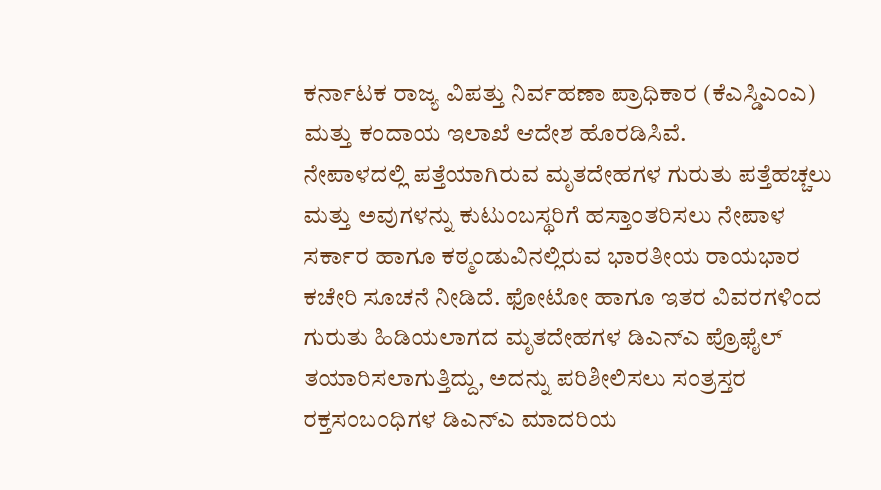ಕರ್ನಾಟಕ ರಾಜ್ಯ ವಿಪತ್ತು ನಿರ್ವಹಣಾ ಪ್ರಾಧಿಕಾರ (ಕೆಎಸ್ಡಿಎಂಎ) ಮತ್ತು ಕಂದಾಯ ಇಲಾಖೆ ಆದೇಶ ಹೊರಡಿಸಿವೆ.
ನೇಪಾಳದಲ್ಲಿ ಪತ್ತೆಯಾಗಿರುವ ಮೃತದೇಹಗಳ ಗುರುತು ಪತ್ತೆಹಚ್ಚಲು ಮತ್ತು ಅವುಗಳನ್ನು ಕುಟುಂಬಸ್ಥರಿಗೆ ಹಸ್ತಾಂತರಿಸಲು ನೇಪಾಳ ಸರ್ಕಾರ ಹಾಗೂ ಕಠ್ಮಂಡುವಿನಲ್ಲಿರುವ ಭಾರತೀಯ ರಾಯಭಾರ ಕಚೇರಿ ಸೂಚನೆ ನೀಡಿದೆ. ಫೋಟೋ ಹಾಗೂ ಇತರ ವಿವರಗಳಿಂದ ಗುರುತು ಹಿಡಿಯಲಾಗದ ಮೃತದೇಹಗಳ ಡಿಎನ್ಎ ಪ್ರೊಫೈಲ್ ತಯಾರಿಸಲಾಗುತ್ತಿದ್ದು, ಅದನ್ನು ಪರಿಶೀಲಿಸಲು ಸಂತ್ರಸ್ತರ ರಕ್ತಸಂಬಂಧಿಗಳ ಡಿಎನ್ಎ ಮಾದರಿಯ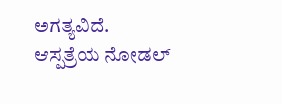ಅಗತ್ಯವಿದೆ.
ಆಸ್ಪತ್ರೆಯ ನೋಡಲ್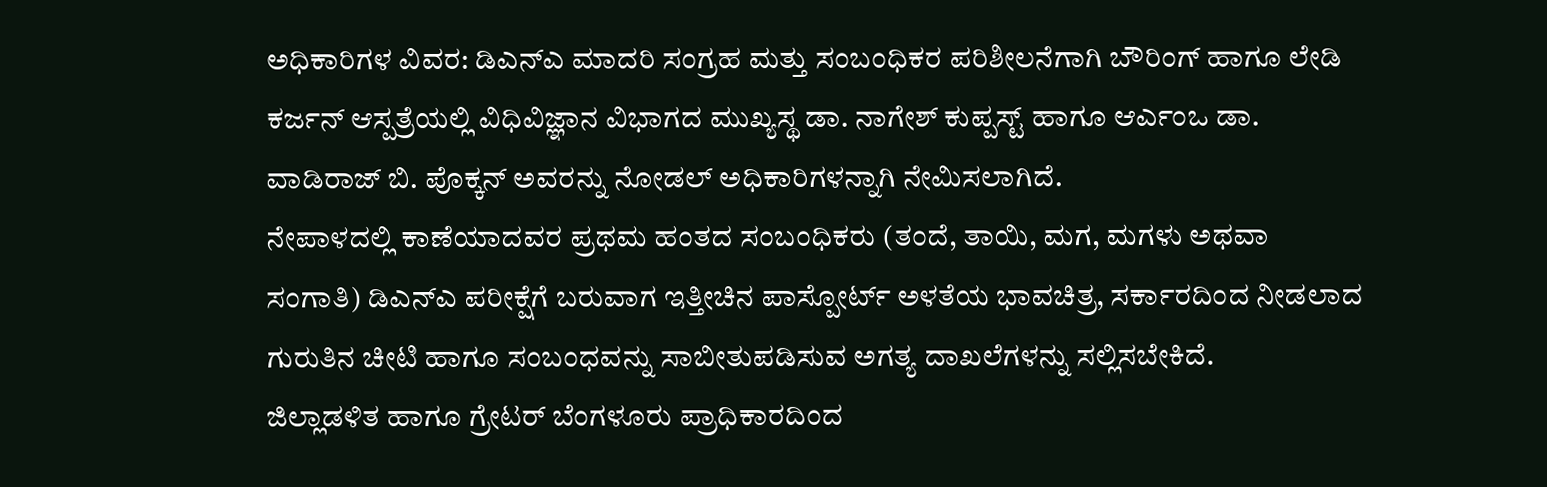ಅಧಿಕಾರಿಗಳ ವಿವರ: ಡಿಎನ್ಎ ಮಾದರಿ ಸಂಗ್ರಹ ಮತ್ತು ಸಂಬಂಧಿಕರ ಪರಿಶೀಲನೆಗಾಗಿ ಬೌರಿಂಗ್ ಹಾಗೂ ಲೇಡಿ ಕರ್ಜನ್ ಆಸ್ಪತ್ರೆಯಲ್ಲಿ ವಿಧಿವಿಜ್ಞಾನ ವಿಭಾಗದ ಮುಖ್ಯಸ್ಥ ಡಾ. ನಾಗೇಶ್ ಕುಪ್ಪಸ್ಟ್ ಹಾಗೂ ಆರ್ಎಂಒ ಡಾ. ವಾಡಿರಾಜ್ ಬಿ. ಪೊಕ್ಕನ್ ಅವರನ್ನು ನೋಡಲ್ ಅಧಿಕಾರಿಗಳನ್ನಾಗಿ ನೇಮಿಸಲಾಗಿದೆ.
ನೇಪಾಳದಲ್ಲಿ ಕಾಣೆಯಾದವರ ಪ್ರಥಮ ಹಂತದ ಸಂಬಂಧಿಕರು (ತಂದೆ, ತಾಯಿ, ಮಗ, ಮಗಳು ಅಥವಾ ಸಂಗಾತಿ) ಡಿಎನ್ಎ ಪರೀಕ್ಷೆಗೆ ಬರುವಾಗ ಇತ್ತೀಚಿನ ಪಾಸ್ಪೋರ್ಟ್ ಅಳತೆಯ ಭಾವಚಿತ್ರ, ಸರ್ಕಾರದಿಂದ ನೀಡಲಾದ ಗುರುತಿನ ಚೀಟಿ ಹಾಗೂ ಸಂಬಂಧವನ್ನು ಸಾಬೀತುಪಡಿಸುವ ಅಗತ್ಯ ದಾಖಲೆಗಳನ್ನು ಸಲ್ಲಿಸಬೇಕಿದೆ.
ಜಿಲ್ಲಾಡಳಿತ ಹಾಗೂ ಗ್ರೇಟರ್ ಬೆಂಗಳೂರು ಪ್ರಾಧಿಕಾರದಿಂದ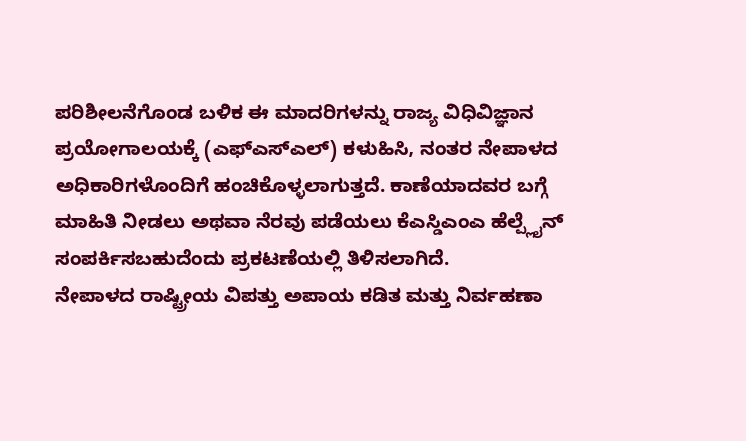ಪರಿಶೀಲನೆಗೊಂಡ ಬಳಿಕ ಈ ಮಾದರಿಗಳನ್ನು ರಾಜ್ಯ ವಿಧಿವಿಜ್ಞಾನ ಪ್ರಯೋಗಾಲಯಕ್ಕೆ (ಎಫ್ಎಸ್ಎಲ್) ಕಳುಹಿಸಿ, ನಂತರ ನೇಪಾಳದ ಅಧಿಕಾರಿಗಳೊಂದಿಗೆ ಹಂಚಿಕೊಳ್ಳಲಾಗುತ್ತದೆ. ಕಾಣೆಯಾದವರ ಬಗ್ಗೆ ಮಾಹಿತಿ ನೀಡಲು ಅಥವಾ ನೆರವು ಪಡೆಯಲು ಕೆಎಸ್ಡಿಎಂಎ ಹೆಲ್ಪ್ಲೈನ್ ಸಂಪರ್ಕಿಸಬಹುದೆಂದು ಪ್ರಕಟಣೆಯಲ್ಲಿ ತಿಳಿಸಲಾಗಿದೆ.
ನೇಪಾಳದ ರಾಷ್ಟ್ರೀಯ ವಿಪತ್ತು ಅಪಾಯ ಕಡಿತ ಮತ್ತು ನಿರ್ವಹಣಾ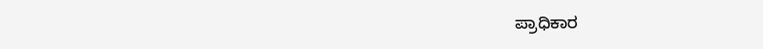ಪ್ರಾಧಿಕಾರ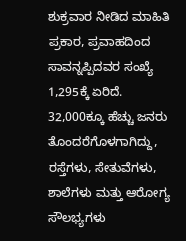ಶುಕ್ರವಾರ ನೀಡಿದ ಮಾಹಿತಿ ಪ್ರಕಾರ, ಪ್ರವಾಹದಿಂದ ಸಾವನ್ನಪ್ಪಿದವರ ಸಂಖ್ಯೆ 1,295ಕ್ಕೆ ಏರಿದೆ. 32,000ಕ್ಕೂ ಹೆಚ್ಚು ಜನರು ತೊಂದರೆಗೊಳಗಾಗಿದ್ದು, ರಸ್ತೆಗಳು, ಸೇತುವೆಗಳು, ಶಾಲೆಗಳು ಮತ್ತು ಆರೋಗ್ಯ ಸೌಲಭ್ಯಗಳು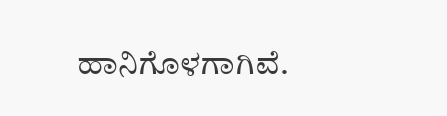ಹಾನಿಗೊಳಗಾಗಿವೆ.